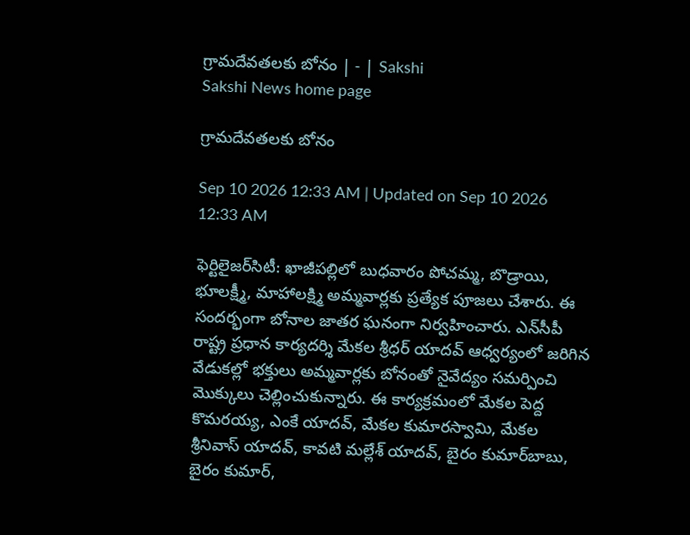గ్రామదేవతలకు బోనం | - | Sakshi
Sakshi News home page

గ్రామదేవతలకు బోనం

Sep 10 2026 12:33 AM | Updated on Sep 10 2026 12:33 AM

ఫెర్టిలైజర్‌సిటీ: ఖాజీపల్లిలో బుధవారం పోచమ్మ, బొడ్రాయి, భూలక్ష్మీ, మాహాలక్ష్మి అమ్మవార్లకు ప్రత్యేక పూజలు చేశారు. ఈ సందర్భంగా బోనాల జాతర ఘనంగా నిర్వహించారు. ఎన్‌సీపీ రాష్ట్ర ప్రధాన కార్యదర్శి మేకల శ్రీధర్‌ యాదవ్‌ ఆధ్వర్యంలో జరిగిన వేడుకల్లో భక్తులు అమ్మవార్లకు బోనంతో నైవేద్యం సమర్పించి మొక్కులు చెల్లించుకున్నారు. ఈ కార్యక్రమంలో మేకల పెద్ద కొమరయ్య, ఎంకే యాదవ్‌, మేకల కుమారస్వామి, మేకల శ్రీనివాస్‌ యాదవ్‌, కావటి మల్లేశ్‌ యాదవ్‌, బైరం కుమార్‌బాబు, బైరం కుమార్‌,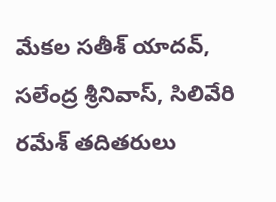మేకల సతీశ్‌ యాదవ్‌, సలేంద్ర శ్రీనివాస్‌, సిలివేరి రమేశ్‌ తదితరులు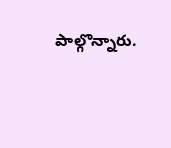పాల్గొన్నారు.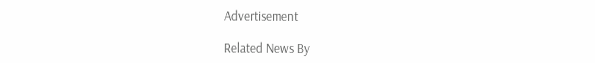Advertisement

Related News By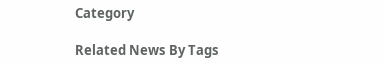Category

Related News By Tags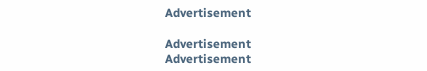Advertisement

Advertisement
Advertisement